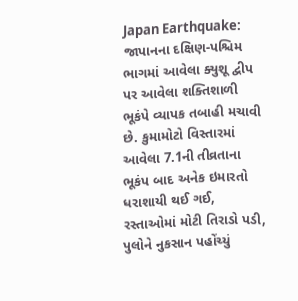Japan Earthquake: જાપાનના દક્ષિણ-પશ્ચિમ ભાગમાં આવેલા ક્યુશૂ દ્વીપ પર આવેલા શક્તિશાળી ભૂકંપે વ્યાપક તબાહી મચાવી છે. કુમામોટો વિસ્તારમાં આવેલા 7.1ની તીવ્રતાના ભૂકંપ બાદ અનેક ઇમારતો ધરાશાયી થઈ ગઈ, રસ્તાઓમાં મોટી તિરાડો પડી, પુલોને નુકસાન પહોંચ્યું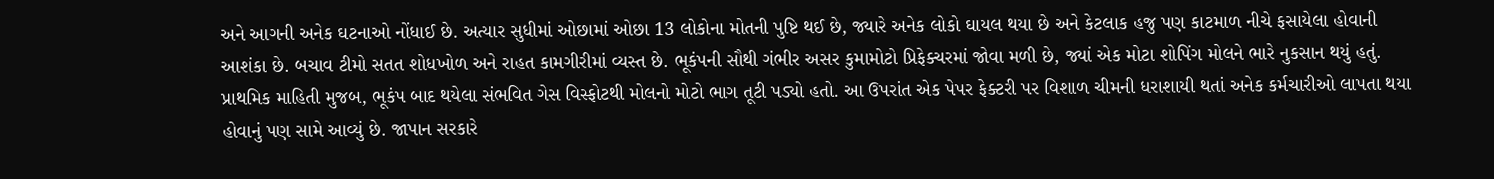અને આગની અનેક ઘટનાઓ નોંધાઈ છે. અત્યાર સુધીમાં ઓછામાં ઓછા 13 લોકોના મોતની પુષ્ટિ થઈ છે, જ્યારે અનેક લોકો ઘાયલ થયા છે અને કેટલાક હજુ પણ કાટમાળ નીચે ફસાયેલા હોવાની આશંકા છે. બચાવ ટીમો સતત શોધખોળ અને રાહત કામગીરીમાં વ્યસ્ત છે. ભૂકંપની સૌથી ગંભીર અસર કુમામોટો પ્રિફેક્ચરમાં જોવા મળી છે, જ્યાં એક મોટા શોપિંગ મોલને ભારે નુકસાન થયું હતું. પ્રાથમિક માહિતી મુજબ, ભૂકંપ બાદ થયેલા સંભવિત ગેસ વિસ્ફોટથી મોલનો મોટો ભાગ તૂટી પડ્યો હતો. આ ઉપરાંત એક પેપર ફેક્ટરી પર વિશાળ ચીમની ધરાશાયી થતાં અનેક કર્મચારીઓ લાપતા થયા હોવાનું પણ સામે આવ્યું છે. જાપાન સરકારે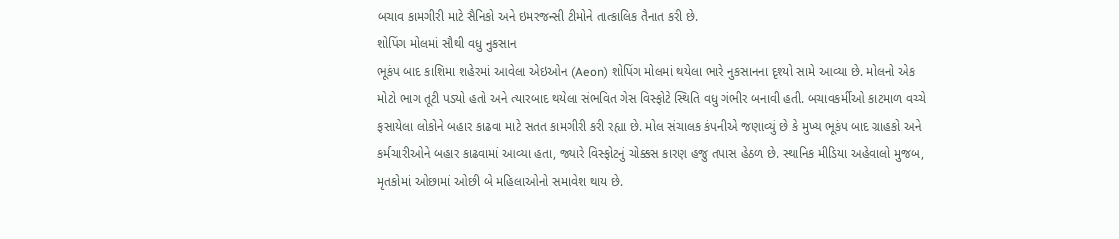બચાવ કામગીરી માટે સૈનિકો અને ઇમરજન્સી ટીમોને તાત્કાલિક તૈનાત કરી છે.
શોપિંગ મોલમાં સૌથી વધુ નુકસાન
ભૂકંપ બાદ કાશિમા શહેરમાં આવેલા એઇઓન (Aeon) શોપિંગ મોલમાં થયેલા ભારે નુકસાનના દૃશ્યો સામે આવ્યા છે. મોલનો એક મોટો ભાગ તૂટી પડ્યો હતો અને ત્યારબાદ થયેલા સંભવિત ગેસ વિસ્ફોટે સ્થિતિ વધુ ગંભીર બનાવી હતી. બચાવકર્મીઓ કાટમાળ વચ્ચે ફસાયેલા લોકોને બહાર કાઢવા માટે સતત કામગીરી કરી રહ્યા છે. મોલ સંચાલક કંપનીએ જણાવ્યું છે કે મુખ્ય ભૂકંપ બાદ ગ્રાહકો અને કર્મચારીઓને બહાર કાઢવામાં આવ્યા હતા, જ્યારે વિસ્ફોટનું ચોક્કસ કારણ હજુ તપાસ હેઠળ છે. સ્થાનિક મીડિયા અહેવાલો મુજબ, મૃતકોમાં ઓછામાં ઓછી બે મહિલાઓનો સમાવેશ થાય છે.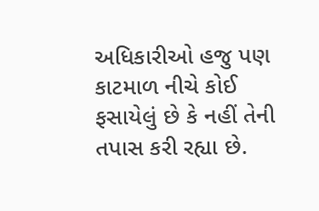અધિકારીઓ હજુ પણ કાટમાળ નીચે કોઈ ફસાયેલું છે કે નહીં તેની તપાસ કરી રહ્યા છે.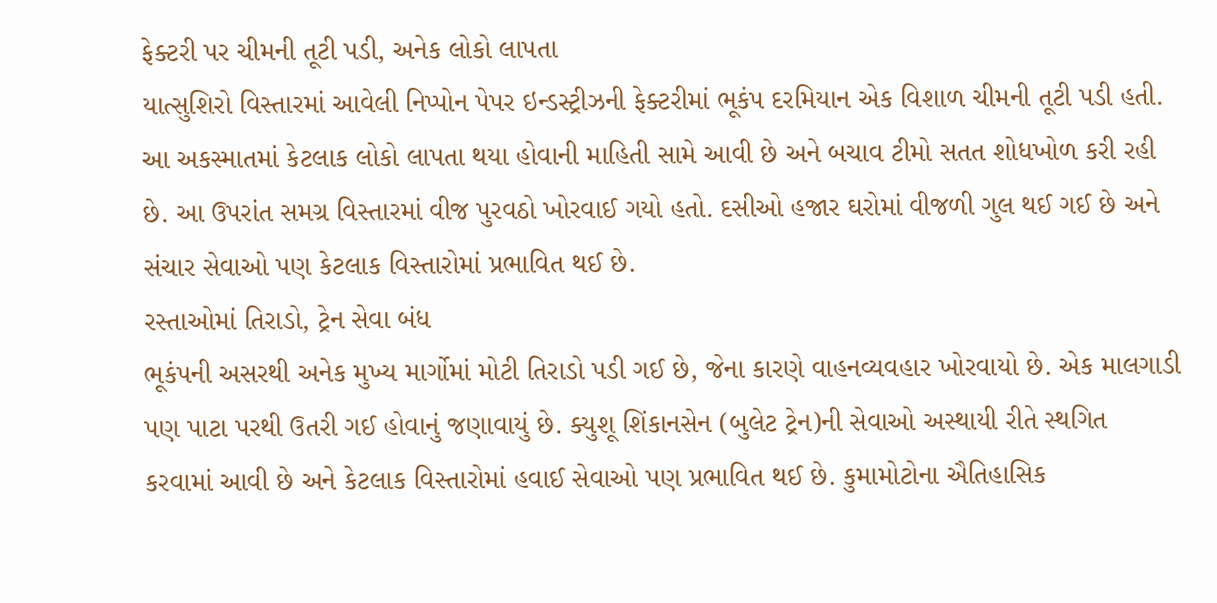ફેક્ટરી પર ચીમની તૂટી પડી, અનેક લોકો લાપતા
યાત્સુશિરો વિસ્તારમાં આવેલી નિપ્પોન પેપર ઇન્ડસ્ટ્રીઝની ફેક્ટરીમાં ભૂકંપ દરમિયાન એક વિશાળ ચીમની તૂટી પડી હતી. આ અકસ્માતમાં કેટલાક લોકો લાપતા થયા હોવાની માહિતી સામે આવી છે અને બચાવ ટીમો સતત શોધખોળ કરી રહી છે. આ ઉપરાંત સમગ્ર વિસ્તારમાં વીજ પુરવઠો ખોરવાઈ ગયો હતો. દસીઓ હજાર ઘરોમાં વીજળી ગુલ થઈ ગઈ છે અને સંચાર સેવાઓ પણ કેટલાક વિસ્તારોમાં પ્રભાવિત થઈ છે.
રસ્તાઓમાં તિરાડો, ટ્રેન સેવા બંધ
ભૂકંપની અસરથી અનેક મુખ્ય માર્ગોમાં મોટી તિરાડો પડી ગઈ છે, જેના કારણે વાહનવ્યવહાર ખોરવાયો છે. એક માલગાડી પણ પાટા પરથી ઉતરી ગઈ હોવાનું જણાવાયું છે. ક્યુશૂ શિંકાનસેન (બુલેટ ટ્રેન)ની સેવાઓ અસ્થાયી રીતે સ્થગિત કરવામાં આવી છે અને કેટલાક વિસ્તારોમાં હવાઈ સેવાઓ પણ પ્રભાવિત થઈ છે. કુમામોટોના ઐતિહાસિક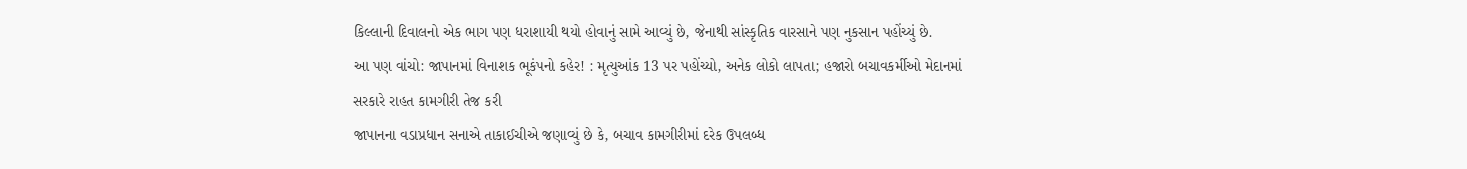કિલ્લાની દિવાલનો એક ભાગ પણ ધરાશાયી થયો હોવાનું સામે આવ્યું છે, જેનાથી સાંસ્કૃતિક વારસાને પણ નુકસાન પહોંચ્યું છે.
આ પણ વાંચો: જાપાનમાં વિનાશક ભૂકંપનો કહેર! : મૃત્યુઆંક 13 પર પહોંચ્યો, અનેક લોકો લાપતા; હજારો બચાવકર્મીઓ મેદાનમાં
સરકારે રાહત કામગીરી તેજ કરી
જાપાનના વડાપ્રધાન સનાએ તાકાઈચીએ જણાવ્યું છે કે, બચાવ કામગીરીમાં દરેક ઉપલબ્ધ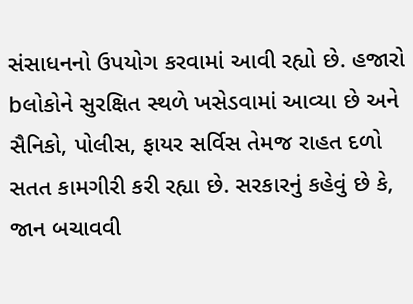સંસાધનનો ઉપયોગ કરવામાં આવી રહ્યો છે. હજારો bલોકોને સુરક્ષિત સ્થળે ખસેડવામાં આવ્યા છે અને સૈનિકો, પોલીસ, ફાયર સર્વિસ તેમજ રાહત દળો સતત કામગીરી કરી રહ્યા છે. સરકારનું કહેવું છે કે, જાન બચાવવી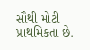સૌથી મોટી પ્રાથમિકતા છે.